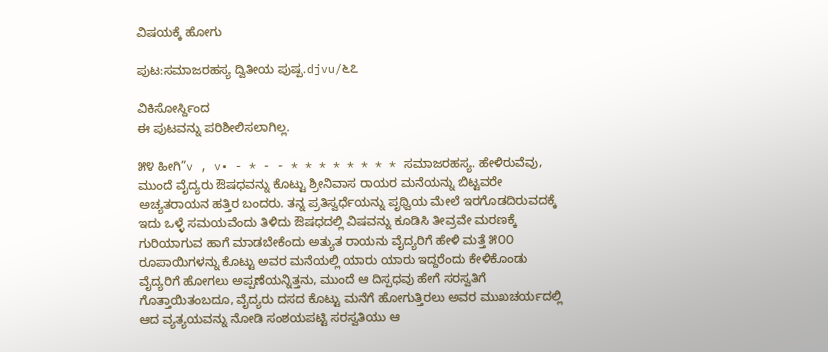ವಿಷಯಕ್ಕೆ ಹೋಗು

ಪುಟ:ಸಮಾಜರಹಸ್ಯ ದ್ವಿತೀಯ ಪುಷ್ಪ.djvu/೬೭

ವಿಕಿಸೋರ್ಸ್ದಿಂದ
ಈ ಪುಟವನ್ನು ಪರಿಶೀಲಿಸಲಾಗಿಲ್ಲ.

೫೪ ಹೀಗಿ”v , v• - * - - * * * * * * * * ಸಮಾಜರಹಸ್ಯ. ಹೇಳಿರುವೆವು, ಮುಂದೆ ವೈದ್ಯರು ಔಷಧವನ್ನು ಕೊಟ್ಟು ಶ್ರೀನಿವಾಸ ರಾಯರ ಮನೆಯನ್ನು ಬಿಟ್ಟವರೇ ಅಚ್ಯತರಾಯನ ಹತ್ತಿರ ಬಂದರು. ತನ್ನ ಪ್ರತಿಸ್ವರ್ಧೆಯನ್ನು ಪೃಥ್ವಿಯ ಮೇಲೆ ಇರಗೊಡದಿರುವದಕ್ಕೆ ಇದು ಒಳ್ಳೆ ಸಮಯವೆಂದು ತಿಳಿದು ಔಷಧದಲ್ಲಿ ವಿಷವನ್ನು ಕೂಡಿಸಿ ತೀವ್ರವೇ ಮರಣಕ್ಕೆ ಗುರಿಯಾಗುವ ಹಾಗೆ ಮಾಡಬೇಕೆಂದು ಅತ್ಯುತ ರಾಯನು ವೈದ್ಯರಿಗೆ ಹೇಳಿ ಮತ್ತೆ ೫೦೦ ರೂಪಾಯಿಗಳನ್ನು ಕೊಟ್ಟು ಅವರ ಮನೆಯಲ್ಲಿ ಯಾರು ಯಾರು ಇದ್ದರೆಂದು ಕೇಳಿಕೊಂಡು ವೈದ್ಯರಿಗೆ ಹೋಗಲು ಅಪ್ಪಣೆಯನ್ನಿತ್ತನು, ಮುಂದೆ ಆ ದಿಸ್ಪಧವು ಹೇಗೆ ಸರಸ್ವತಿಗೆ ಗೊತ್ತಾಯಿತಂಬದೂ, ವೈದ್ಯರು ದಸದ ಕೊಟ್ಟು ಮನೆಗೆ ಹೋಗುತ್ತಿರಲು ಅವರ ಮುಖಚರ್ಯದಲ್ಲಿ ಆದ ವ್ಯತ್ಯಯವನ್ನು ನೋಡಿ ಸಂಶಯಪಟ್ಟಿ ಸರಸ್ವತಿಯು ಆ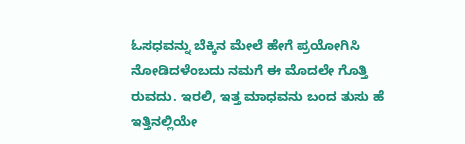ಓಸಧವನ್ನು ಬೆಕ್ಕಿನ ಮೇಲೆ ಹೇಗೆ ಪ್ರಯೋಗಿಸಿ ನೋಡಿದಳೆಂಬದು ನಮಗೆ ಈ ಮೊದಲೇ ಗೊತ್ತಿ ರುವದು. ಇರಲಿ, ಇತ್ತ ಮಾಧವನು ಬಂದ ತುಸು ಹೆ ಇತ್ತಿನಲ್ಲಿಯೇ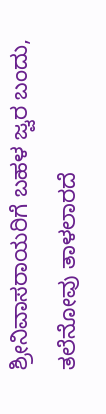ಶ್ರೀನಿವಾಸರಾಯರಿಗೆ ಬಹಳ ಜ್ವರ ಬಂದು, ತಲೆನೋವು ತಾಳಲಾರದೆ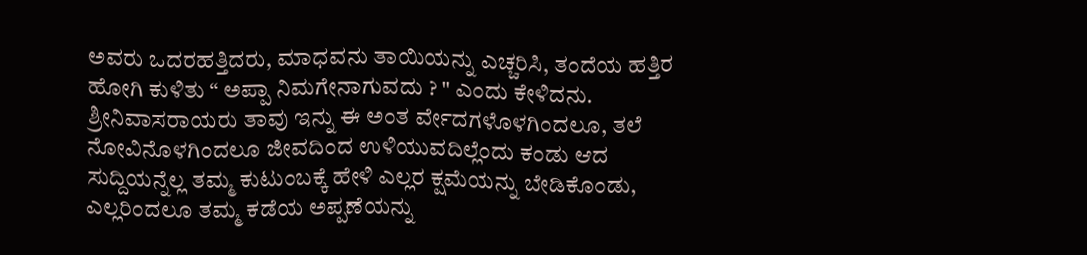ಅವರು ಒದರಹತ್ತಿದರು, ಮಾಧವನು ತಾಯಿಯನ್ನು ಎಚ್ಚರಿಸಿ, ತಂದೆಯ ಹತ್ತಿರ ಹೋಗಿ ಕುಳಿತು “ ಅಪ್ಪಾ ನಿಮಗೇನಾಗುವದು ? " ಎಂದು ಕೇಳಿದನು. ಶ್ರೀನಿವಾಸರಾಯರು ತಾವು ಇನ್ನು ಈ ಅಂತ ರ್ವೇದಗಳೊಳಗಿಂದಲೂ, ತಲೆ ನೋವಿನೊಳಗಿಂದಲೂ ಜೀವದಿಂದ ಉಳಿಯುವದಿಲ್ಲೆಂದು ಕಂಡು ಆದ ಸುದ್ದಿಯನ್ನೆಲ್ಲ ತಮ್ಮ ಕುಟುಂಬಕ್ಕೆ ಹೇಳಿ ಎಲ್ಲರ ಕ್ಷಮೆಯನ್ನು ಬೇಡಿಕೊಂಡು, ಎಲ್ಲರಿಂದಲೂ ತಮ್ಮ ಕಡೆಯ ಅಪ್ಪಣೆಯನ್ನು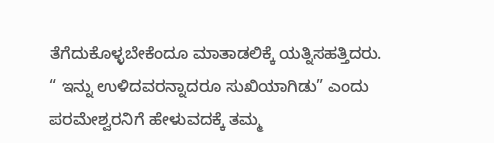ತೆಗೆದುಕೊಳ್ಳಬೇಕೆಂದೂ ಮಾತಾಡಲಿಕ್ಕೆ ಯತ್ನಿಸಹತ್ತಿದರು. “ ಇನ್ನು ಉಳಿದವರನ್ನಾದರೂ ಸುಖಿಯಾಗಿಡು” ಎಂದು ಪರಮೇಶ್ವರನಿಗೆ ಹೇಳುವದಕ್ಕೆ ತಮ್ಮ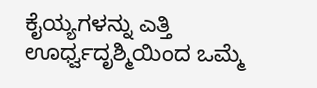ಕೈಯ್ಯಗಳನ್ನು ಎತ್ತಿ ಊರ್ಧ್ವದೃಶ್ಮಿಯಿಂದ ಒಮ್ಮೆ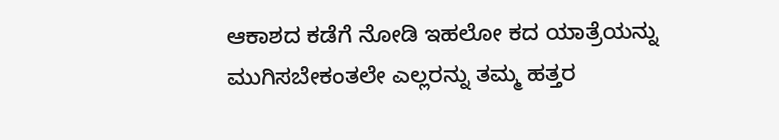ಆಕಾಶದ ಕಡೆಗೆ ನೋಡಿ ಇಹಲೋ ಕದ ಯಾತ್ರೆಯನ್ನು ಮುಗಿಸಬೇಕಂತಲೇ ಎಲ್ಲರನ್ನು ತಮ್ಮ ಹತ್ತರ